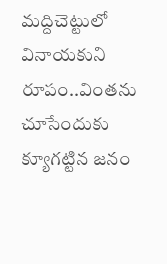మద్దిచెట్టులో వినాయకుని రూపం..వింతను చూసేందుకు క్యూగట్టిన జనం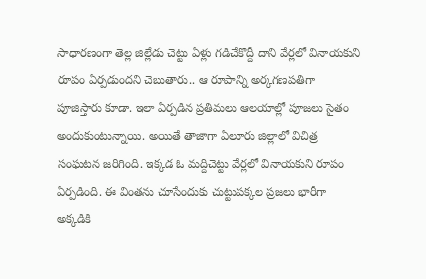సాధారణంగా తెల్ల జిల్లేడు చెట్టు ఏళ్లు గడిచేకొద్దీ దాని వేర్లలో వినాయకుని రూపం ఏర్పడుందని చెబుతారు.. ఆ రూపాన్ని అర్కగణపతిగా పూజిస్తారు కూడా. ఇలా ఏర్పడిన ప్రతిమలు ఆలయాల్లో పూజలు సైతం అందుకుంటున్నాయి. అయితే తాజాగా ఏలూరు జిల్లాలో విచిత్ర సంఘటన జరిగింది. ఇక్కడ ఓ మద్దిచెట్టు వేర్లలో వినాయకుని రూపం ఏర్పడింది. ఈ వింతను చూసేందుకు చుట్టుపక్కల ప్రజలు భారీగా అక్కడికి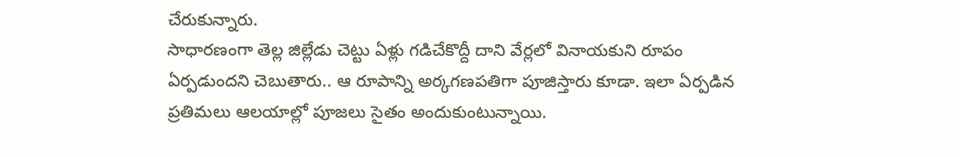చేరుకున్నారు.
సాధారణంగా తెల్ల జిల్లేడు చెట్టు ఏళ్లు గడిచేకొద్దీ దాని వేర్లలో వినాయకుని రూపం ఏర్పడుందని చెబుతారు.. ఆ రూపాన్ని అర్కగణపతిగా పూజిస్తారు కూడా. ఇలా ఏర్పడిన ప్రతిమలు ఆలయాల్లో పూజలు సైతం అందుకుంటున్నాయి.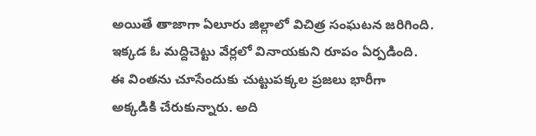అయితే తాజాగా ఏలూరు జిల్లాలో విచిత్ర సంఘటన జరిగింది. ఇక్కడ ఓ మద్దిచెట్టు వేర్లలో వినాయకుని రూపం ఏర్పడింది. ఈ వింతను చూసేందుకు చుట్టుపక్కల ప్రజలు భారీగా అక్కడికి చేరుకున్నారు. అది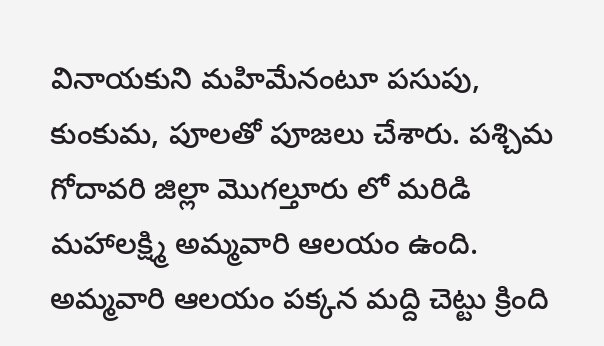వినాయకుని మహిమేనంటూ పసుపు, కుంకుమ, పూలతో పూజలు చేశారు. పశ్చిమ గోదావరి జిల్లా మొగల్తూరు లో మరిడి మహాలక్ష్మి అమ్మవారి ఆలయం ఉంది. అమ్మవారి ఆలయం పక్కన మద్ది చెట్టు క్రింది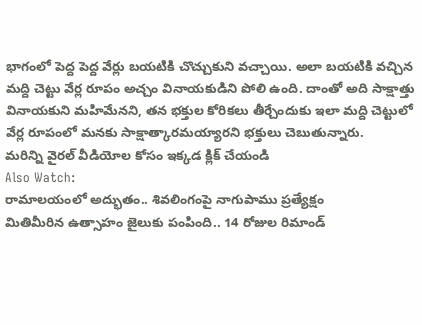భాగంలో పెద్ద పెద్ద వేర్లు బయటికి చొచ్చుకుని వచ్చాయి. అలా బయటికి వచ్చిన మద్ది చెట్టు వేర్ల రూపం అచ్చం వినాయకుడిని పోలి ఉంది. దాంతో అది సాక్షాత్తు వినాయకుని మహిమేనని, తన భక్తుల కోరికలు తీర్చేందుకు ఇలా మద్ది చెట్టులో వేర్ల రూపంలో మనకు సాక్షాత్కారమయ్యారని భక్తులు చెబుతున్నారు.
మరిన్ని వైరల్ వీడియోల కోసం ఇక్కడ క్లిక్ చేయండి
Also Watch:
రామాలయంలో అద్భుతం.. శివలింగంపై నాగుపాము ప్రత్యేక్షం
మితిమీరిన ఉత్సాహం జైలుకు పంపింది.. 14 రోజుల రిమాండ్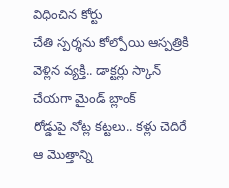విధించిన కోర్టు
చేతి స్పర్శను కోల్పోయి ఆస్పత్రికి వెళ్లిన వ్యక్తి.. డాక్టర్లు స్కాన్ చేయగా మైండ్ బ్లాంక్
రోడ్డుపై నోట్ల కట్టలు.. కళ్లు చెదిరే ఆ మొత్తాన్ని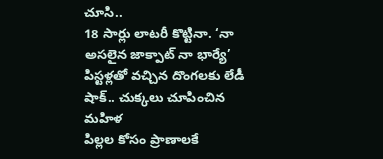చూసి..
18 సార్లు లాటరీ కొట్టినా. ‘నా అసలైన జాక్పాట్ నా భార్యే’
పిస్టళ్లతో వచ్చిన దొంగలకు లేడీ షాక్.. చుక్కలు చూపించిన మహిళ
పిల్లల కోసం ప్రాణాలకే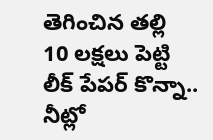తెగించిన తల్లి
10 లక్షలు పెట్టి లీక్ పేపర్ కొన్నా.. నీట్లో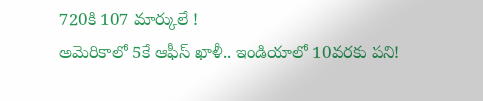720కి 107 మార్కులే !
అమెరికాలో 5కే ఆఫీస్ ఖాళీ.. ఇండియాలో 10వరకు పని!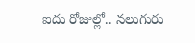ఐదు రోజుల్లో.. నలుగురు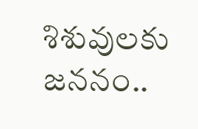శిశువులకు జననం..